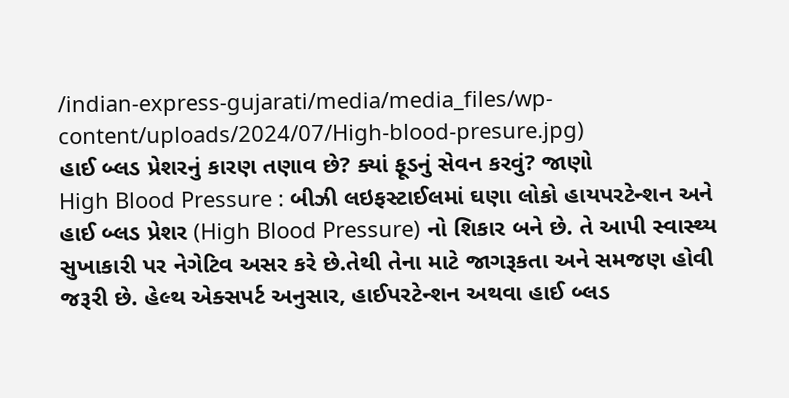/indian-express-gujarati/media/media_files/wp-content/uploads/2024/07/High-blood-presure.jpg)
હાઈ બ્લડ પ્રેશરનું કારણ તણાવ છે? ક્યાં ફૂડનું સેવન કરવું? જાણો
High Blood Pressure : બીઝી લઇફસ્ટાઈલમાં ઘણા લોકો હાયપરટેન્શન અને હાઈ બ્લડ પ્રેશર (High Blood Pressure) નો શિકાર બને છે. તે આપી સ્વાસ્થ્ય સુખાકારી પર નેગેટિવ અસર કરે છે.તેથી તેના માટે જાગરૂકતા અને સમજણ હોવી જરૂરી છે. હેલ્થ એક્સપર્ટ અનુસાર, હાઈપરટેન્શન અથવા હાઈ બ્લડ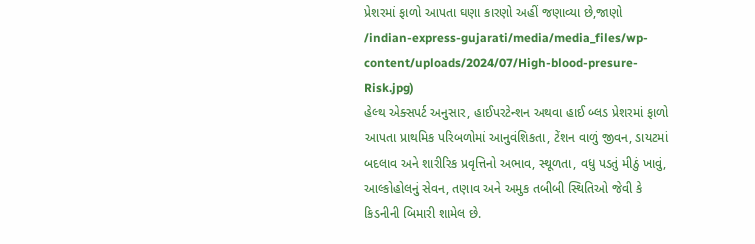પ્રેશરમાં ફાળો આપતા ઘણા કારણો અહીં જણાવ્યા છે,જાણો
/indian-express-gujarati/media/media_files/wp-content/uploads/2024/07/High-blood-presure-Risk.jpg)
હેલ્થ એક્સપર્ટ અનુસાર, હાઈપરટેન્શન અથવા હાઈ બ્લડ પ્રેશરમાં ફાળો આપતા પ્રાથમિક પરિબળોમાં આનુવંશિકતા, ટેંશન વાળું જીવન, ડાયટમાં બદલાવ અને શારીરિક પ્રવૃત્તિનો અભાવ, સ્થૂળતા, વધુ પડતું મીઠું ખાવું, આલ્કોહોલનું સેવન, તણાવ અને અમુક તબીબી સ્થિતિઓ જેવી કે કિડનીની બિમારી શામેલ છે.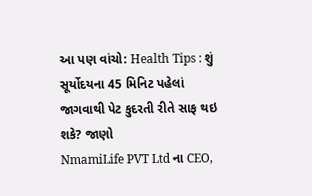આ પણ વાંચો: Health Tips : શું સૂર્યોદયના 45 મિનિટ પહેલાં જાગવાથી પેટ કુદરતી રીતે સાફ થઇ શકે? જાણો
NmamiLife PVT Ltd ના CEO,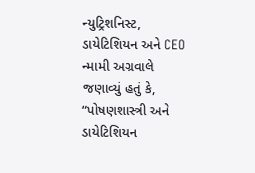ન્યુટ્રિશનિસ્ટ, ડાયેટિશિયન અને CEO ન્મામી અગ્રવાલે જણાવ્યું હતું કે, “પોષણશાસ્ત્રી અને ડાયેટિશિયન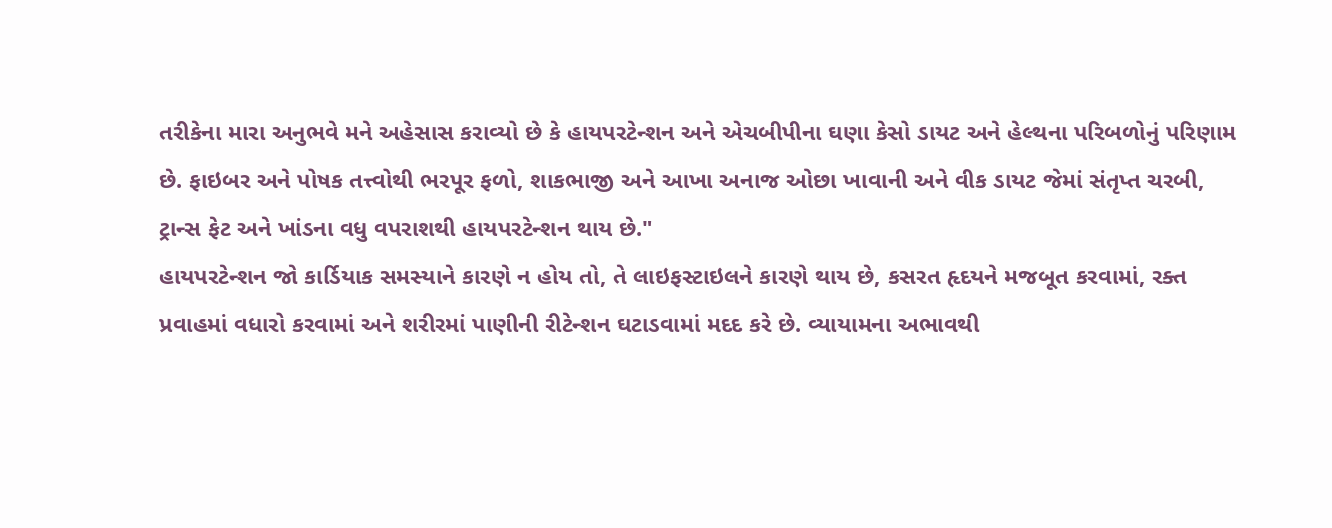તરીકેના મારા અનુભવે મને અહેસાસ કરાવ્યો છે કે હાયપરટેન્શન અને એચબીપીના ઘણા કેસો ડાયટ અને હેલ્થના પરિબળોનું પરિણામ છે. ફાઇબર અને પોષક તત્ત્વોથી ભરપૂર ફળો, શાકભાજી અને આખા અનાજ ઓછા ખાવાની અને વીક ડાયટ જેમાં સંતૃપ્ત ચરબી, ટ્રાન્સ ફેટ અને ખાંડના વધુ વપરાશથી હાયપરટેન્શન થાય છે."
હાયપરટેન્શન જો કાર્ડિયાક સમસ્યાને કારણે ન હોય તો, તે લાઇફસ્ટાઇલને કારણે થાય છે, કસરત હૃદયને મજબૂત કરવામાં, રક્ત પ્રવાહમાં વધારો કરવામાં અને શરીરમાં પાણીની રીટેન્શન ઘટાડવામાં મદદ કરે છે. વ્યાયામના અભાવથી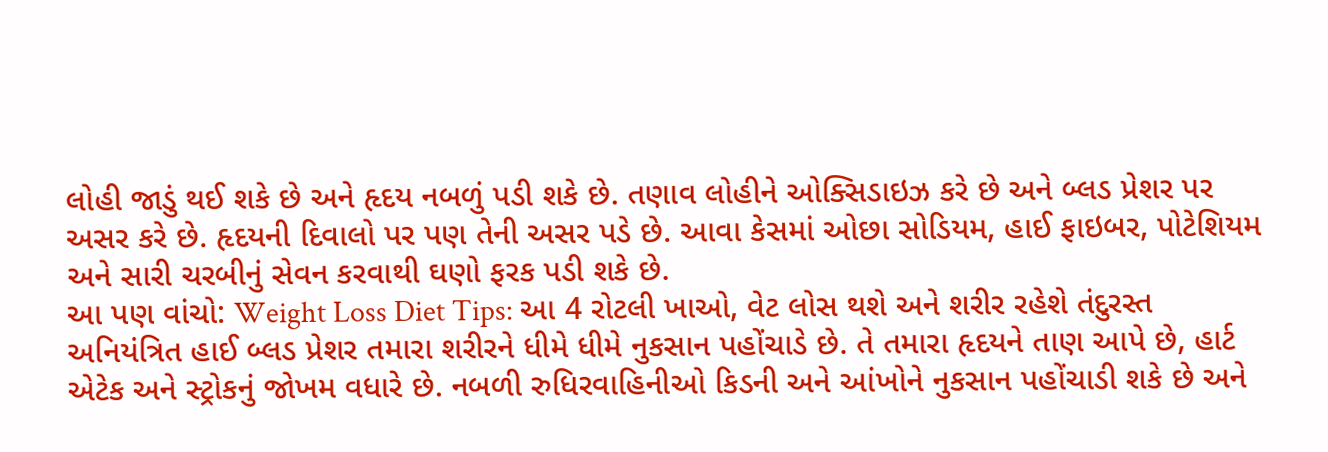લોહી જાડું થઈ શકે છે અને હૃદય નબળું પડી શકે છે. તણાવ લોહીને ઓક્સિડાઇઝ કરે છે અને બ્લડ પ્રેશર પર અસર કરે છે. હૃદયની દિવાલો પર પણ તેની અસર પડે છે. આવા કેસમાં ઓછા સોડિયમ, હાઈ ફાઇબર, પોટેશિયમ અને સારી ચરબીનું સેવન કરવાથી ઘણો ફરક પડી શકે છે.
આ પણ વાંચો: Weight Loss Diet Tips: આ 4 રોટલી ખાઓ, વેટ લોસ થશે અને શરીર રહેશે તંદુરસ્ત
અનિયંત્રિત હાઈ બ્લડ પ્રેશર તમારા શરીરને ધીમે ધીમે નુકસાન પહોંચાડે છે. તે તમારા હૃદયને તાણ આપે છે, હાર્ટ એટેક અને સ્ટ્રોકનું જોખમ વધારે છે. નબળી રુધિરવાહિનીઓ કિડની અને આંખોને નુકસાન પહોંચાડી શકે છે અને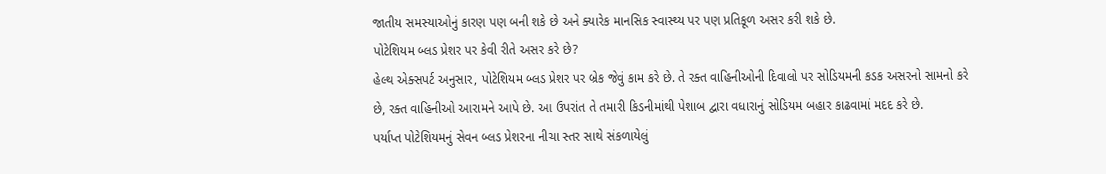જાતીય સમસ્યાઓનું કારણ પણ બની શકે છે અને ક્યારેક માનસિક સ્વાસ્થ્ય પર પણ પ્રતિકૂળ અસર કરી શકે છે.
પોટેશિયમ બ્લડ પ્રેશર પર કેવી રીતે અસર કરે છે?
હેલ્થ એક્સપર્ટ અનુસાર, પોટેશિયમ બ્લડ પ્રેશર પર બ્રેક જેવું કામ કરે છે. તે રક્ત વાહિનીઓની દિવાલો પર સોડિયમની કડક અસરનો સામનો કરે છે, રક્ત વાહિનીઓ આરામને આપે છે. આ ઉપરાંત તે તમારી કિડનીમાંથી પેશાબ દ્વારા વધારાનું સોડિયમ બહાર કાઢવામાં મદદ કરે છે.
પર્યાપ્ત પોટેશિયમનું સેવન બ્લડ પ્રેશરના નીચા સ્તર સાથે સંકળાયેલું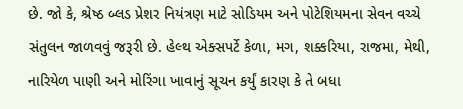છે. જો કે, શ્રેષ્ઠ બ્લડ પ્રેશર નિયંત્રણ માટે સોડિયમ અને પોટેશિયમના સેવન વચ્ચે સંતુલન જાળવવું જરૂરી છે. હેલ્થ એક્સપર્ટે કેળા, મગ, શક્કરિયા, રાજમા, મેથી, નારિયેળ પાણી અને મોરિંગા ખાવાનું સૂચન કર્યું કારણ કે તે બધા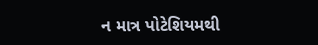ન માત્ર પોટેશિયમથી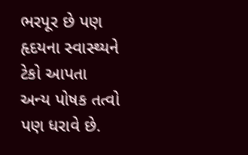ભરપૂર છે પણ હૃદયના સ્વાસ્થ્યને ટેકો આપતા અન્ય પોષક તત્વો પણ ધરાવે છે.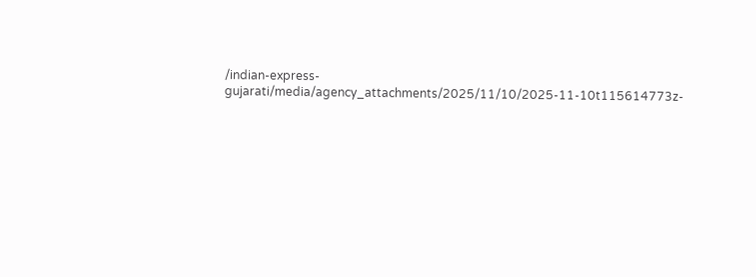/indian-express-gujarati/media/agency_attachments/2025/11/10/2025-11-10t115614773z-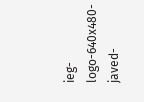ieg-logo-640x480-javed-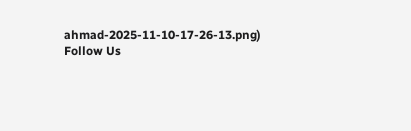ahmad-2025-11-10-17-26-13.png)
Follow Us